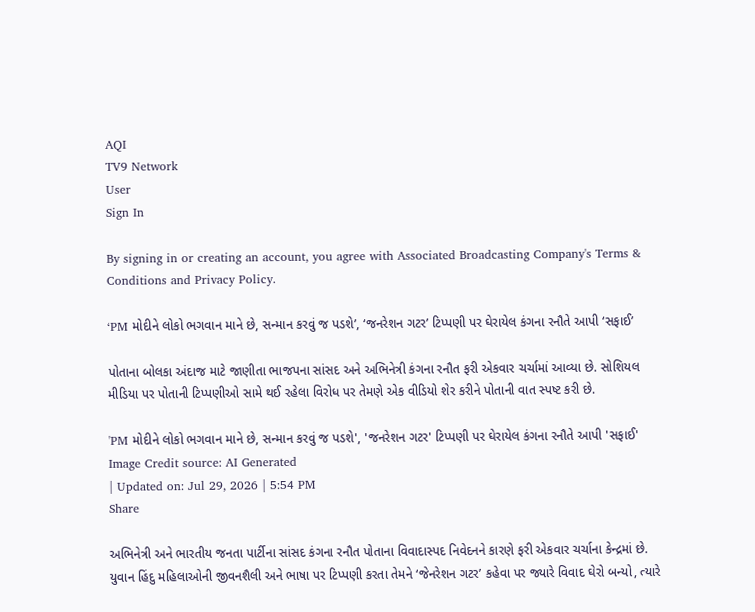AQI
TV9 Network
User
Sign In

By signing in or creating an account, you agree with Associated Broadcasting Company's Terms & Conditions and Privacy Policy.

‘PM મોદીને લોકો ભગવાન માને છે, સન્માન કરવું જ પડશે’, ‘જનરેશન ગટર’ ટિપ્પણી પર ઘેરાયેલ કંગના રનૌતે આપી ‘સફાઈ’

પોતાના બોલકા અંદાજ માટે જાણીતા ભાજપના સાંસદ અને અભિનેત્રી કંગના રનૌત ફરી એકવાર ચર્ચામાં આવ્યા છે. સોશિયલ મીડિયા પર પોતાની ટિપ્પણીઓ સામે થઈ રહેલા વિરોધ પર તેમણે એક વીડિયો શેર કરીને પોતાની વાત સ્પષ્ટ કરી છે.

'PM મોદીને લોકો ભગવાન માને છે, સન્માન કરવું જ પડશે', 'જનરેશન ગટર' ટિપ્પણી પર ઘેરાયેલ કંગના રનૌતે આપી 'સફાઈ'
Image Credit source: AI Generated
| Updated on: Jul 29, 2026 | 5:54 PM
Share

અભિનેત્રી અને ભારતીય જનતા પાર્ટીના સાંસદ કંગના રનૌત પોતાના વિવાદાસ્પદ નિવેદનને કારણે ફરી એકવાર ચર્ચાના કેન્દ્રમાં છે. યુવાન હિંદુ મહિલાઓની જીવનશૈલી અને ભાષા પર ટિપ્પણી કરતા તેમને ‘જેનરેશન ગટર’ કહેવા પર જ્યારે વિવાદ ઘેરો બન્યો, ત્યારે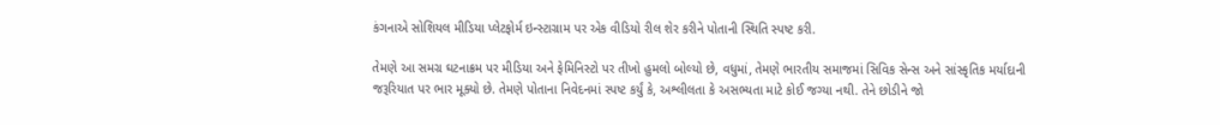કંગનાએ સોશિયલ મીડિયા પ્લેટફોર્મ ઇન્સ્ટાગ્રામ પર એક વીડિયો રીલ શેર કરીને પોતાની સ્થિતિ સ્પષ્ટ કરી.

તેમણે આ સમગ્ર ઘટનાક્રમ પર મીડિયા અને ફેમિનિસ્ટો પર તીખો હુમલો બોલ્યો છે, વધુમાં, તેમણે ભારતીય સમાજમાં સિવિક સેન્સ અને સાંસ્કૃતિક મર્યાદાની જરૂરિયાત પર ભાર મૂક્યો છે. તેમણે પોતાના નિવેદનમાં સ્પષ્ટ કર્યું કે, અશ્લીલતા કે અસભ્યતા માટે કોઈ જગ્યા નથી. તેને છોડીને જો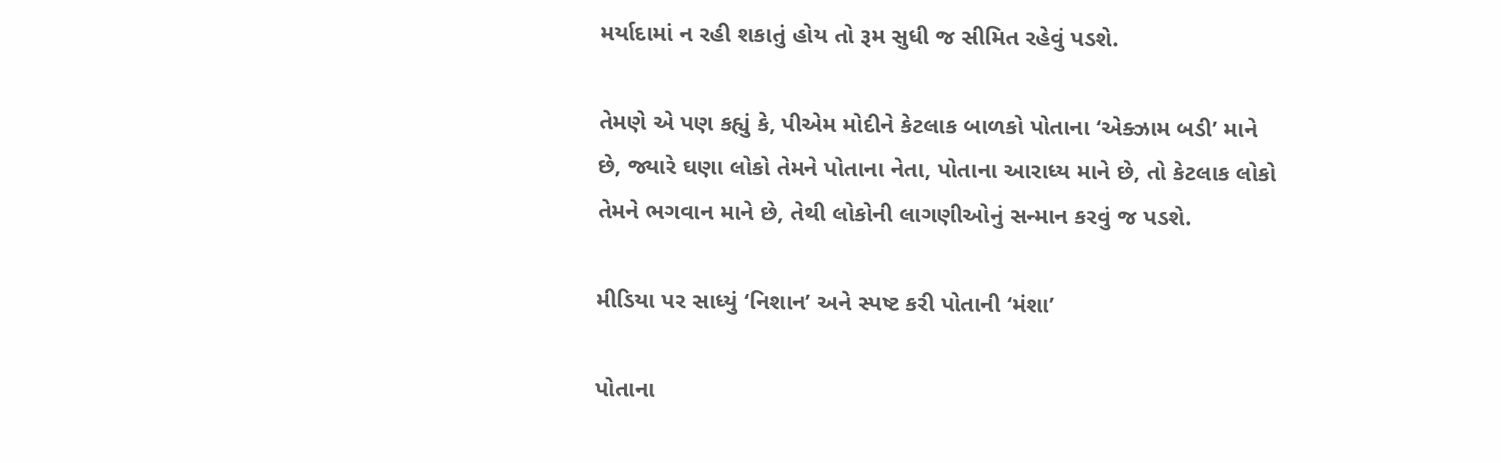મર્યાદામાં ન રહી શકાતું હોય તો રૂમ સુધી જ સીમિત રહેવું પડશે.

તેમણે એ પણ કહ્યું કે, પીએમ મોદીને કેટલાક બાળકો પોતાના ‘એક્ઝામ બડી’ માને છે, જ્યારે ઘણા લોકો તેમને પોતાના નેતા, પોતાના આરાધ્ય માને છે, તો કેટલાક લોકો તેમને ભગવાન માને છે, તેથી લોકોની લાગણીઓનું સન્માન કરવું જ પડશે.

મીડિયા પર સાધ્યું ‘નિશાન’ અને સ્પષ્ટ કરી પોતાની ‘મંશા’

પોતાના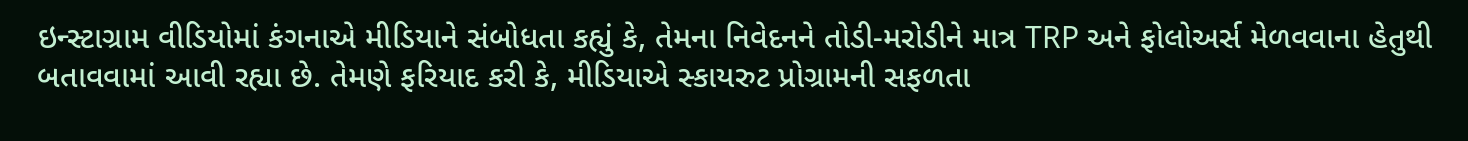ઇન્સ્ટાગ્રામ વીડિયોમાં કંગનાએ મીડિયાને સંબોધતા કહ્યું કે, તેમના નિવેદનને તોડી-મરોડીને માત્ર TRP અને ફોલોઅર્સ મેળવવાના હેતુથી બતાવવામાં આવી રહ્યા છે. તેમણે ફરિયાદ કરી કે, મીડિયાએ સ્કાયરુટ પ્રોગ્રામની સફળતા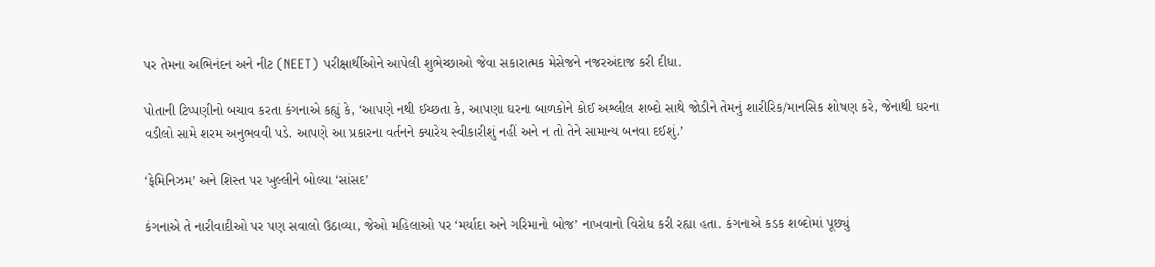પર તેમના અભિનંદન અને નીટ (NEET) પરીક્ષાર્થીઓને આપેલી શુભેચ્છાઓ જેવા સકારાત્મક મેસેજને નજરઅંદાજ કરી દીધા.

પોતાની ટિપ્પણીનો બચાવ કરતા કંગનાએ કહ્યું કે, ‘આપણે નથી ઈચ્છતા કે, આપણા ઘરના બાળકોને કોઈ અશ્લીલ શબ્દો સાથે જોડીને તેમનું શારીરિક/માનસિક શોષણ કરે, જેનાથી ઘરના વડીલો સામે શરમ અનુભવવી પડે. આપણે આ પ્રકારના વર્તનને ક્યારેય સ્વીકારીશું નહીં અને ન તો તેને સામાન્ય બનવા દઈશું.’

‘ફેમિનિઝમ’ અને શિસ્ત પર ખુલ્લીને બોલ્યા ‘સાંસદ’

કંગનાએ તે નારીવાદીઓ પર પણ સવાલો ઉઠાવ્યા, જેઓ મહિલાઓ પર ‘મર્યાદા અને ગરિમાનો બોજ’ નાખવાનો વિરોધ કરી રહ્યા હતા. કંગનાએ કડક શબ્દોમાં પૂછ્યું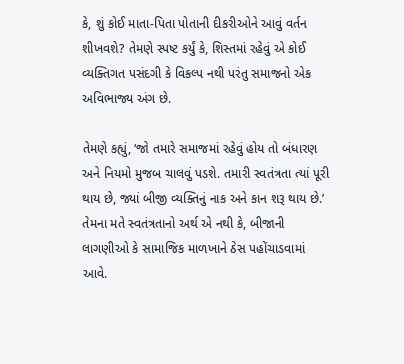કે, શું કોઈ માતા-પિતા પોતાની દીકરીઓને આવું વર્તન શીખવશે? તેમણે સ્પષ્ટ કર્યું કે, શિસ્તમાં રહેવું એ કોઈ વ્યક્તિગત પસંદગી કે વિકલ્પ નથી પરંતુ સમાજનો એક અવિભાજ્ય અંગ છે.

તેમણે કહ્યું, ‘જો તમારે સમાજમાં રહેવું હોય તો બંધારણ અને નિયમો મુજબ ચાલવું પડશે. તમારી સ્વતંત્રતા ત્યાં પૂરી થાય છે, જ્યાં બીજી વ્યક્તિનું નાક અને કાન શરૂ થાય છે.’ તેમના મતે સ્વતંત્રતાનો અર્થ એ નથી કે, બીજાની લાગણીઓ કે સામાજિક માળખાને ઠેસ પહોંચાડવામાં આવે.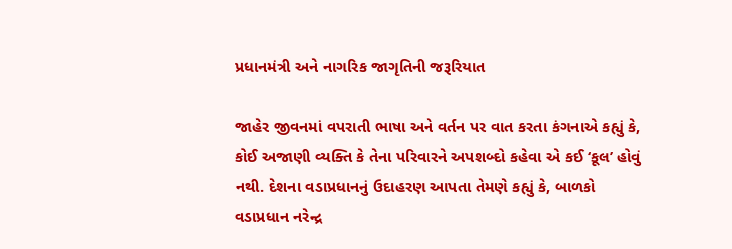પ્રધાનમંત્રી અને નાગરિક જાગૃતિની જરૂરિયાત

જાહેર જીવનમાં વપરાતી ભાષા અને વર્તન પર વાત કરતા કંગનાએ કહ્યું કે, કોઈ અજાણી વ્યક્તિ કે તેના પરિવારને અપશબ્દો કહેવા એ કઈ ‘કૂલ’ હોવું નથી. દેશના વડાપ્રધાનનું ઉદાહરણ આપતા તેમણે કહ્યું કે, બાળકો વડાપ્રધાન નરેન્દ્ર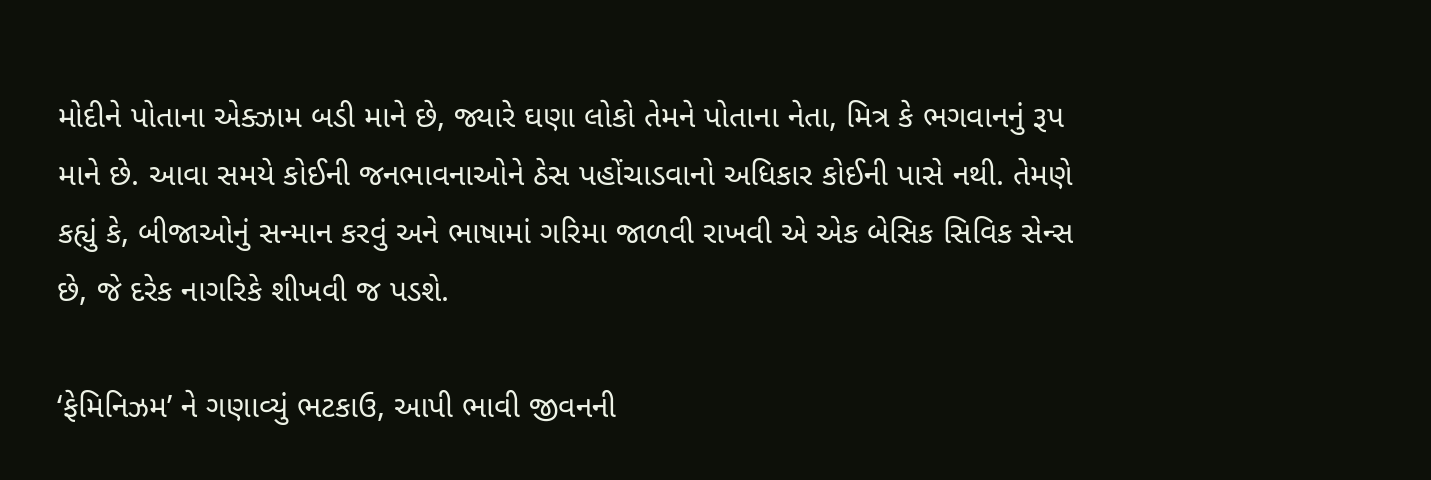મોદીને પોતાના એક્ઝામ બડી માને છે, જ્યારે ઘણા લોકો તેમને પોતાના નેતા, મિત્ર કે ભગવાનનું રૂપ માને છે. આવા સમયે કોઈની જનભાવનાઓને ઠેસ પહોંચાડવાનો અધિકાર કોઈની પાસે નથી. તેમણે કહ્યું કે, બીજાઓનું સન્માન કરવું અને ભાષામાં ગરિમા જાળવી રાખવી એ એક બેસિક સિવિક સેન્સ છે, જે દરેક નાગરિકે શીખવી જ પડશે.

‘ફેમિનિઝમ’ ને ગણાવ્યું ભટકાઉ, આપી ભાવી જીવનની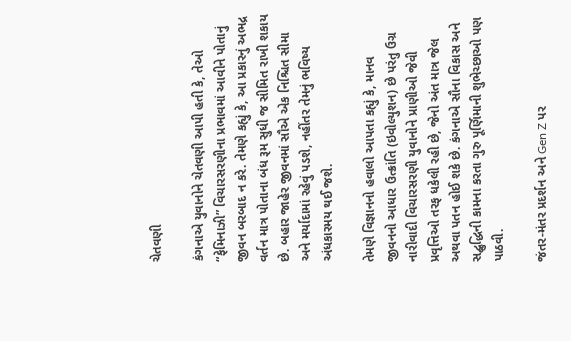ચેતવણી

કંગનાએ યુવાનોને ચેતવણી આપી હતી કે, તેઓ “ફેમિનાઝી” વિચારસરણીના પ્રભાવમાં આવીને પોતાનું જીવન બરબાદ ન કરે. તેમણે કહ્યું કે, આ પ્રકારનું અભદ્ર વર્તન માત્ર પોતાના બંધ રૂમ સુધી જ સીમિત રાખી શકાય છે. બહાર જાહેર જીવનમાં સૌએ એક નિશ્ચિત સીમા અને મર્યાદામાં રહેવું પડશે, નહીંતર તેમનું ભવિષ્ય અંધકારમય થઈ જશે.

તેમણે વિજ્ઞાનનો હવાલો આપતા કહ્યું કે, માનવ જીવનનો આધાર ઉત્ક્રાંતિ (ઇવોલ્યુશન) છે પરંતુ ઉગ્ર નારીવાદી વિચારસરણી યુવાનોને પ્રાણીઓ જેવી પ્રવૃત્તિઓ તરફ ધકેલી રહી છે, જેનો અંત માત્ર જેલ અથવા પતન હોઈ શકે છે. કંગનાએ સૌના વિકાસ અને સદ્બુદ્ધિની કામના કરતા ગુરુ પૂર્ણિમાની શુભેચ્છાઓ પણ પાઠવી.

જંતર-મંતર પ્રદર્શન અને Gen Z પર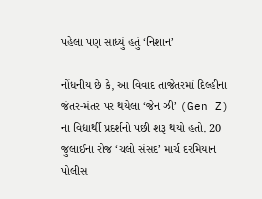પહેલા પણ સાધ્યું હતું ‘નિશાન’

નોંધનીય છે કે, આ વિવાદ તાજેતરમાં દિલ્હીના જંતર-મંતર પર થયેલા ‘જેન ઝી’ (Gen Z) ના વિદ્યાર્થી પ્રદર્શનો પછી શરૂ થયો હતો. 20 જુલાઈના રોજ ‘ચલો સંસદ’ માર્ચ દરમિયાન પોલીસ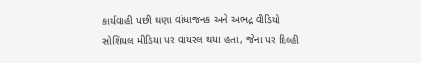કાર્યવાહી પછી ઘણા વાંધાજનક અને અભદ્ર વીડિયો સોશિયલ મીડિયા પર વાયરલ થયા હતા, જેના પર દિલ્હી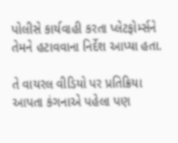પોલીસે કાર્યવાહી કરતા પ્લેટફોર્મ્સને તેમને હટાવવાના નિર્દેશ આપ્યા હતા.

તે વાયરલ વીડિયો પર પ્રતિક્રિયા આપતા કંગનાએ પહેલા પણ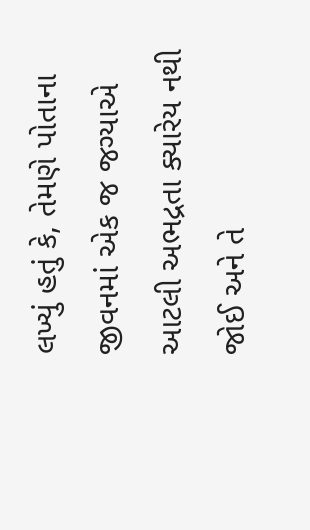લખ્યું હતું કે, તેમણે પોતાના જીવનમાં એક જ જગ્યાએ આટલી અભદ્રતા ક્યારેય નથી જોઈ અને તે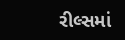રીલ્સમાં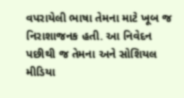વપરાયેલી ભાષા તેમના માટે ખૂબ જ નિરાશાજનક હતી. આ નિવેદન પછીથી જ તેમના અને સોશિયલ મીડિયા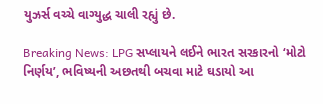યુઝર્સ વચ્ચે વાગ્યુદ્ધ ચાલી રહ્યું છે.

Breaking News: LPG સપ્લાયને લઈને ભારત સરકારનો ‘મોટો નિર્ણય’, ભવિષ્યની અછતથી બચવા માટે ઘડાયો આ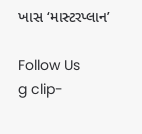ખાસ ‘માસ્ટરપ્લાન’

Follow Us
g clip-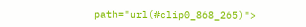path="url(#clip0_868_265)">